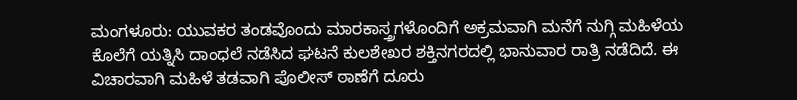ಮಂಗಳೂರು: ಯುವಕರ ತಂಡವೊಂದು ಮಾರಕಾಸ್ತ್ರಗಳೊಂದಿಗೆ ಅಕ್ರಮವಾಗಿ ಮನೆಗೆ ನುಗ್ಗಿ ಮಹಿಳೆಯ ಕೊಲೆಗೆ ಯತ್ನಿಸಿ ದಾಂಧಲೆ ನಡೆಸಿದ ಘಟನೆ ಕುಲಶೇಖರ ಶಕ್ತಿನಗರದಲ್ಲಿ ಭಾನುವಾರ ರಾತ್ರಿ ನಡೆದಿದೆ. ಈ ವಿಚಾರವಾಗಿ ಮಹಿಳೆ ತಡವಾಗಿ ಪೊಲೀಸ್ ಠಾಣೆಗೆ ದೂರು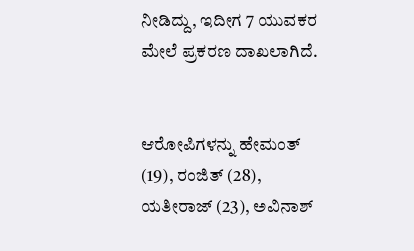ನೀಡಿದ್ದು, ಇದೀಗ 7 ಯುವಕರ ಮೇಲೆ ಪ್ರಕರಣ ದಾಖಲಾಗಿದೆ.


ಆರೋಪಿಗಳನ್ನು ಹೇಮಂತ್ (19), ರಂಜಿತ್ (28), ಯತೀರಾಜ್ (23), ಅವಿನಾಶ್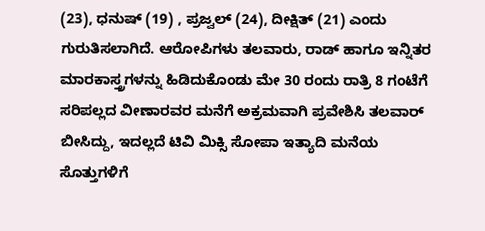(23), ಧನುಷ್ (19) , ಪ್ರಜ್ವಲ್ (24), ದೀಕ್ಷಿತ್ (21) ಎಂದು ಗುರುತಿಸಲಾಗಿದೆ. ಆರೋಪಿಗಳು ತಲವಾರು, ರಾಡ್ ಹಾಗೂ ಇನ್ನಿತರ ಮಾರಕಾಸ್ತ್ರಗಳನ್ನು ಹಿಡಿದುಕೊಂಡು ಮೇ 30 ರಂದು ರಾತ್ರಿ 8 ಗಂಟೆಗೆ ಸರಿಪಲ್ಲದ ವೀಣಾರವರ ಮನೆಗೆ ಅಕ್ರಮವಾಗಿ ಪ್ರವೇಶಿಸಿ ತಲವಾರ್ ಬೀಸಿದ್ದು, ಇದಲ್ಲದೆ ಟಿವಿ ಮಿಕ್ಸಿ ಸೋಪಾ ಇತ್ಯಾದಿ ಮನೆಯ ಸೊತ್ತುಗಳಿಗೆ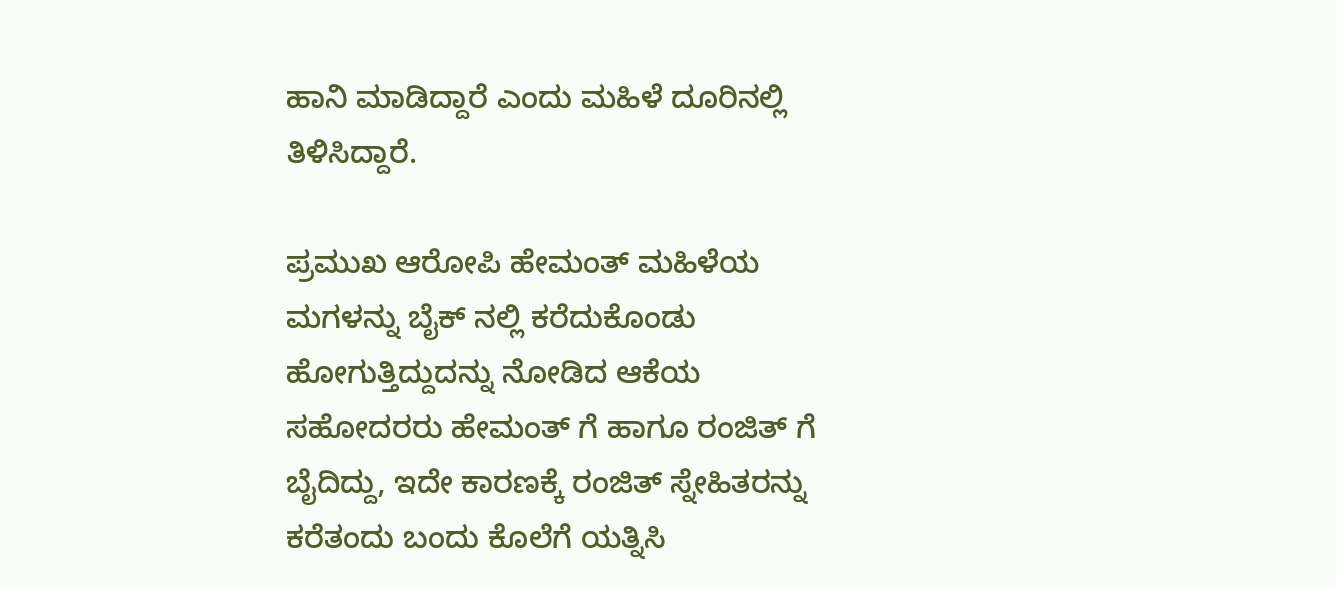ಹಾನಿ ಮಾಡಿದ್ದಾರೆ ಎಂದು ಮಹಿಳೆ ದೂರಿನಲ್ಲಿ ತಿಳಿಸಿದ್ದಾರೆ.

ಪ್ರಮುಖ ಆರೋಪಿ ಹೇಮಂತ್ ಮಹಿಳೆಯ ಮಗಳನ್ನು ಬೈಕ್ ನಲ್ಲಿ ಕರೆದುಕೊಂಡು ಹೋಗುತ್ತಿದ್ದುದನ್ನು ನೋಡಿದ ಆಕೆಯ ಸಹೋದರರು ಹೇಮಂತ್ ಗೆ ಹಾಗೂ ರಂಜಿತ್ ಗೆ ಬೈದಿದ್ದು, ಇದೇ ಕಾರಣಕ್ಕೆ ರಂಜಿತ್ ಸ್ನೇಹಿತರನ್ನು ಕರೆತಂದು ಬಂದು ಕೊಲೆಗೆ ಯತ್ನಿಸಿ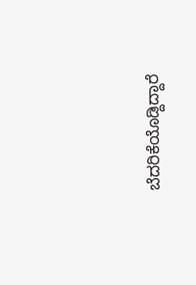ಬೆದರಿಕೆಯೊಡ್ದಿದ್ದಾರೆ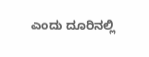ಎಂದು ದೂರಿನಲ್ಲಿ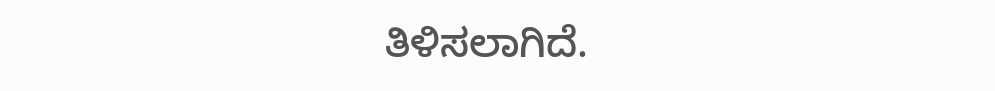ತಿಳಿಸಲಾಗಿದೆ.